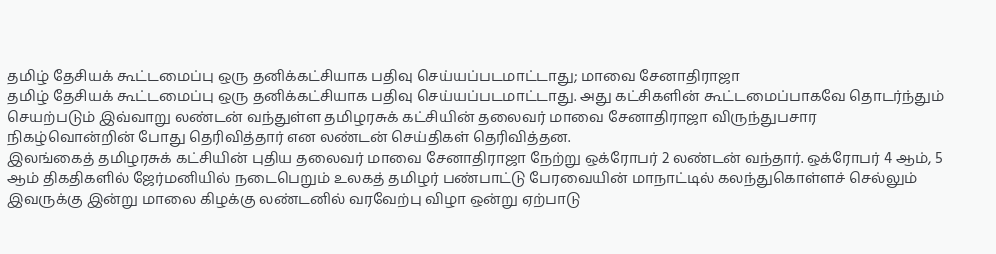தமிழ் தேசியக் கூட்டமைப்பு ஒரு தனிக்கட்சியாக பதிவு செய்யப்படமாட்டாது; மாவை சேனாதிராஜா
தமிழ் தேசியக் கூட்டமைப்பு ஒரு தனிக்கட்சியாக பதிவு செய்யப்படமாட்டாது. அது கட்சிகளின் கூட்டமைப்பாகவே தொடர்ந்தும் செயற்படும் இவ்வாறு லண்டன் வந்துள்ள தமிழரசுக் கட்சியின் தலைவர் மாவை சேனாதிராஜா விருந்துபசார நிகழ்வொன்றின் போது தெரிவித்தார் என லண்டன் செய்திகள் தெரிவித்தன.
இலங்கைத் தமிழரசுக் கட்சியின் புதிய தலைவர் மாவை சேனாதிராஜா நேற்று ஒக்ரோபர் 2 லண்டன் வந்தார். ஒக்ரோபர் 4 ஆம், 5 ஆம் திகதிகளில் ஜேர்மனியில் நடைபெறும் உலகத் தமிழர் பண்பாட்டு பேரவையின் மாநாட்டில் கலந்துகொள்ளச் செல்லும் இவருக்கு இன்று மாலை கிழக்கு லண்டனில் வரவேற்பு விழா ஒன்று ஏற்பாடு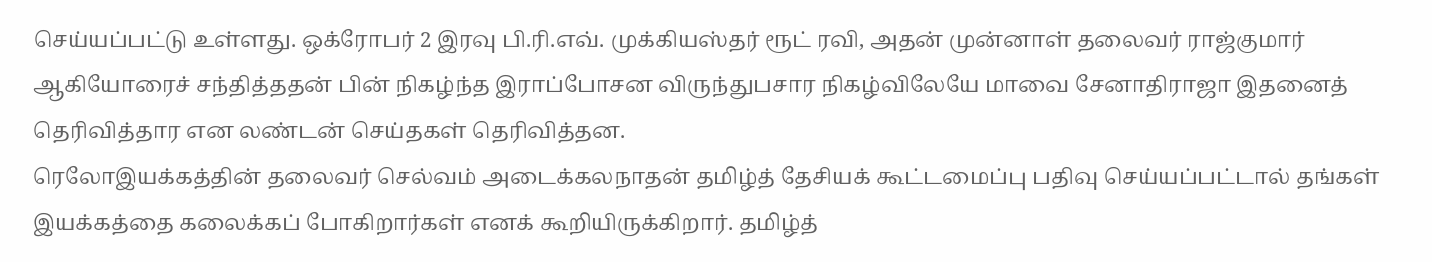செய்யப்பட்டு உள்ளது. ஒக்ரோபர் 2 இரவு பி.ரி.எவ். முக்கியஸ்தர் ரூட் ரவி, அதன் முன்னாள் தலைவர் ராஜ்குமார் ஆகியோரைச் சந்தித்ததன் பின் நிகழ்ந்த இராப்போசன விருந்துபசார நிகழ்விலேயே மாவை சேனாதிராஜா இதனைத் தெரிவித்தார என லண்டன் செய்தகள் தெரிவித்தன.
ரெலோஇயக்கத்தின் தலைவர் செல்வம் அடைக்கலநாதன் தமிழ்த் தேசியக் கூட்டமைப்பு பதிவு செய்யப்பட்டால் தங்கள் இயக்கத்தை கலைக்கப் போகிறார்கள் எனக் கூறியிருக்கிறார். தமிழ்த்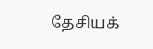தேசியக்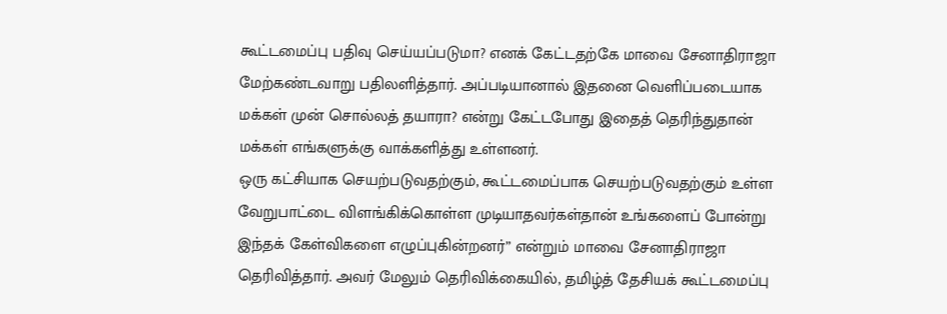கூட்டமைப்பு பதிவு செய்யப்படுமா? எனக் கேட்டதற்கே மாவை சேனாதிராஜா மேற்கண்டவாறு பதிலளித்தார். அப்படியானால் இதனை வெளிப்படையாக மக்கள் முன் சொல்லத் தயாரா? என்று கேட்டபோது இதைத் தெரிந்துதான் மக்கள் எங்களுக்கு வாக்களித்து உள்ளனர்.
ஒரு கட்சியாக செயற்படுவதற்கும், கூட்டமைப்பாக செயற்படுவதற்கும் உள்ள வேறுபாட்டை விளங்கிக்கொள்ள முடியாதவர்கள்தான் உங்களைப் போன்று இந்தக் கேள்விகளை எழுப்புகின்றனர்” என்றும் மாவை சேனாதிராஜா தெரிவித்தார். அவர் மேலும் தெரிவிக்கையில், தமிழ்த் தேசியக் கூட்டமைப்பு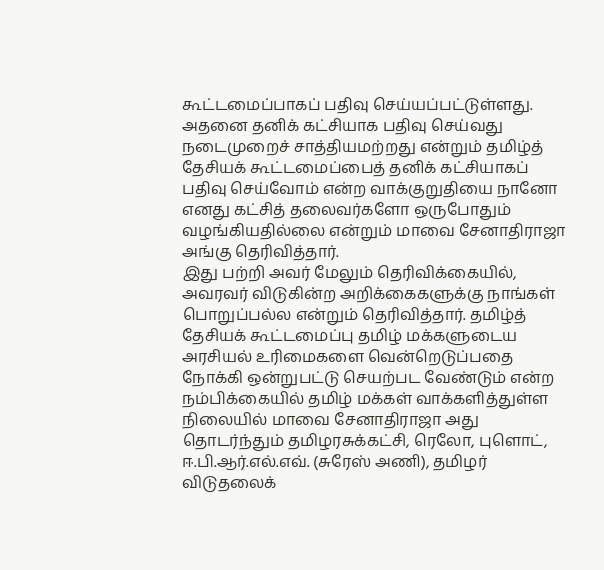கூட்டமைப்பாகப் பதிவு செய்யப்பட்டுள்ளது. அதனை தனிக் கட்சியாக பதிவு செய்வது நடைமுறைச் சாத்தியமற்றது என்றும் தமிழ்த் தேசியக் கூட்டமைப்பைத் தனிக் கட்சியாகப் பதிவு செய்வோம் என்ற வாக்குறுதியை நானோ எனது கட்சித் தலைவர்களோ ஒருபோதும் வழங்கியதில்லை என்றும் மாவை சேனாதிராஜா அங்கு தெரிவித்தார்.
இது பற்றி அவர் மேலும் தெரிவிக்கையில், அவரவர் விடுகின்ற அறிக்கைகளுக்கு நாங்கள் பொறுப்பல்ல என்றும் தெரிவித்தார். தமிழ்த் தேசியக் கூட்டமைப்பு தமிழ் மக்களுடைய அரசியல் உரிமைகளை வென்றெடுப்பதை நோக்கி ஒன்றுபட்டு செயற்பட வேண்டும் என்ற நம்பிக்கையில் தமிழ் மக்கள் வாக்களித்துள்ள நிலையில் மாவை சேனாதிராஜா அது தொடர்ந்தும் தமிழரசுக்கட்சி, ரெலோ, புளொட், ஈ.பி.ஆர்.எல்.எவ். (சுரேஸ் அணி), தமிழர் விடுதலைக்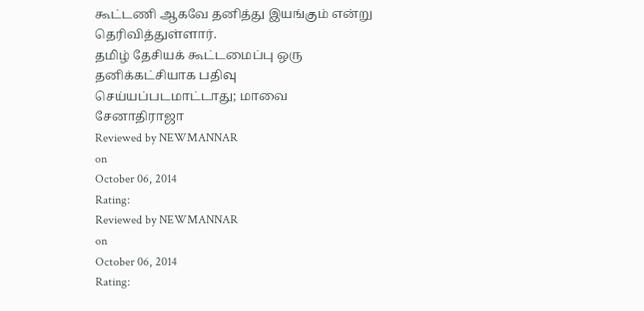கூட்டணி ஆகவே தனித்து இயங்கும் என்று தெரிவித்துள்ளார்.
தமிழ் தேசியக் கூட்டமைப்பு ஒரு தனிக்கட்சியாக பதிவு செய்யப்படமாட்டாது; மாவை சேனாதிராஜா
Reviewed by NEWMANNAR
on
October 06, 2014
Rating:
Reviewed by NEWMANNAR
on
October 06, 2014
Rating: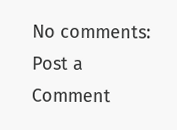No comments:
Post a Comment